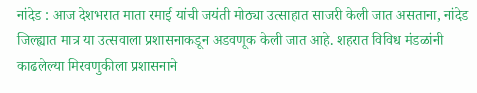नांदेड : आज देशभरात माता रमाई यांची जयंती मोठ्या उत्साहात साजरी केली जात असताना, नांदेड जिल्ह्यात मात्र या उत्सवाला प्रशासनाकडून अडवणूक केली जात आहे. शहरात विविध मंडळांनी काढलेल्या मिरवणुकीला प्रशासनाने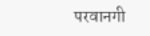परवानगी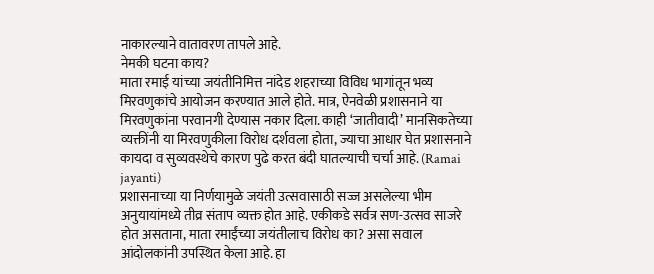नाकारल्याने वातावरण तापले आहे.
नेमकी घटना काय?
माता रमाई यांच्या जयंतीनिमित्त नांदेड शहराच्या विविध भागांतून भव्य मिरवणुकांचे आयोजन करण्यात आले होते. मात्र, ऐनवेळी प्रशासनाने या मिरवणुकांना परवानगी देण्यास नकार दिला. काही ‘जातीवादी’ मानसिकतेच्या व्यक्तींनी या मिरवणुकीला विरोध दर्शवला होता, ज्याचा आधार घेत प्रशासनाने कायदा व सुव्यवस्थेचे कारण पुढे करत बंदी घातल्याची चर्चा आहे. (Ramai jayanti)
प्रशासनाच्या या निर्णयामुळे जयंती उत्सवासाठी सज्ज असलेल्या भीम अनुयायांमध्ये तीव्र संताप व्यक्त होत आहे. एकीकडे सर्वत्र सण-उत्सव साजरे होत असताना, माता रमाईंच्या जयंतीलाच विरोध का? असा सवाल आंदोलकांनी उपस्थित केला आहे. हा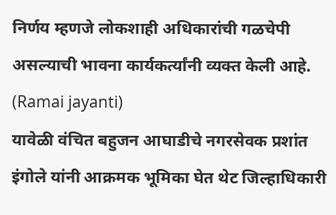निर्णय म्हणजे लोकशाही अधिकारांची गळचेपी असल्याची भावना कार्यकर्त्यांनी व्यक्त केली आहे. (Ramai jayanti)
यावेळी वंचित बहुजन आघाडीचे नगरसेवक प्रशांत इंगोले यांनी आक्रमक भूमिका घेत थेट जिल्हाधिकारी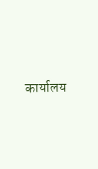कार्यालय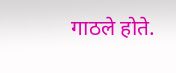गाठले होते.